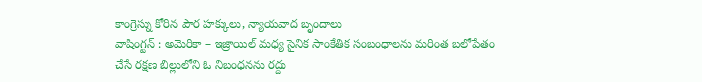కాంగ్రెస్ను కోరిన పౌర హక్కులు, న్యాయవాద బృందాలు
వాషింగ్టన్ : అమెరికా – ఇజ్రాయిల్ మధ్య సైనిక సాంకేతిక సంబంధాలను మరింత బలోపేతం చేసే రక్షణ బిల్లులోని ఓ నిబంధనను రద్దు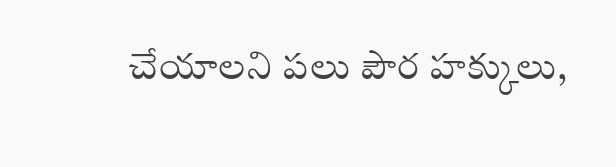చేయాలని పలు పౌర హక్కులు,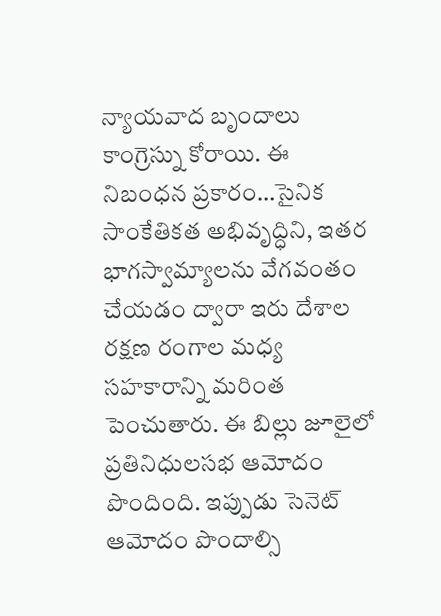న్యాయవాద బృందాలు కాంగ్రెస్ను కోరాయి. ఈ నిబంధన ప్రకారం…సైనిక సాంకేతికత అభివృద్ధిని, ఇతర భాగస్వామ్యాలను వేగవంతం చేయడం ద్వారా ఇరు దేశాల రక్షణ రంగాల మధ్య సహకారాన్ని మరింత పెంచుతారు. ఈ బిల్లు జూలైలో ప్రతినిధులసభ ఆమోదం పొందింది. ఇప్పుడు సెనెట్ ఆమోదం పొందాల్సి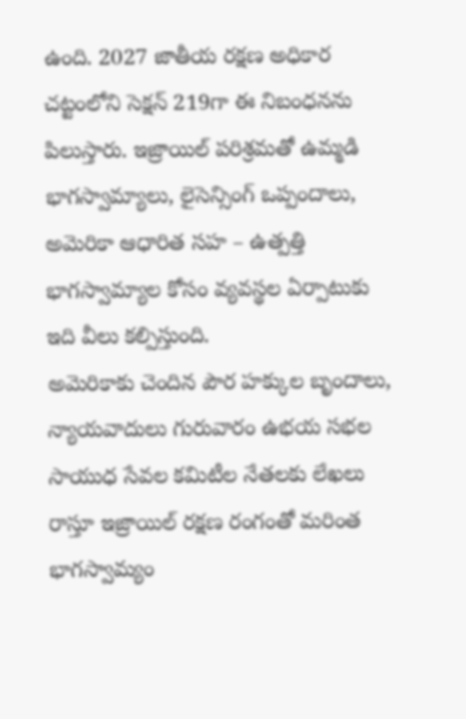ఉంది. 2027 జాతీయ రక్షణ అధికార చట్టంలోని సెక్షన్ 219గా ఈ నిబంధనను పిలుస్తారు. ఇజ్రాయిల్ పరిశ్రమతో ఉమ్మడి భాగస్వామ్యాలు, లైసెన్సింగ్ ఒప్పందాలు, అమెరికా ఆధారిత సహ – ఉత్పత్తి భాగస్వామ్యాల కోసం వ్యవస్థల ఏర్పాటుకు ఇది వీలు కల్పిస్తుంది.
అమెరికాకు చెందిన పౌర హక్కుల బృందాలు, న్యాయవాదులు గురువారం ఉభయ సభల సాయుధ సేవల కమిటీల నేతలకు లేఖలు రాస్తూ ఇజ్రాయిల్ రక్షణ రంగంతో మరింత భాగస్వామ్యం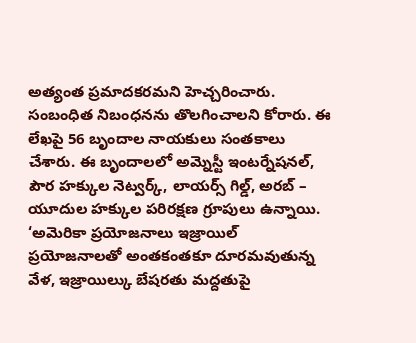అత్యంత ప్రమాదకరమని హెచ్చరించారు. సంబంధిత నిబంధనను తొలగించాలని కోరారు. ఈ లేఖపై 56 బృందాల నాయకులు సంతకాలు చేశారు. ఈ బృందాలలో అమ్నెస్టీ ఇంటర్నేషనల్, పౌర హక్కుల నెట్వర్క్, లాయర్స్ గిల్డ్, అరబ్ – యూదుల హక్కుల పరిరక్షణ గ్రూపులు ఉన్నాయి. ‘అమెరికా ప్రయోజనాలు ఇజ్రాయిల్ ప్రయోజనాలతో అంతకంతకూ దూరమవుతున్న వేళ, ఇజ్రాయిల్కు బేషరతు మద్దతుపై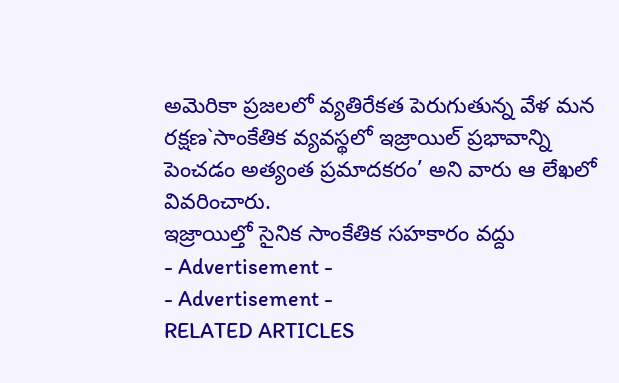అమెరికా ప్రజలలో వ్యతిరేకత పెరుగుతున్న వేళ మన రక్షణ`సాంకేతిక వ్యవస్థలో ఇజ్రాయిల్ ప్రభావాన్ని పెంచడం అత్యంత ప్రమాదకరం’ అని వారు ఆ లేఖలో వివరించారు.
ఇజ్రాయిల్తో సైనిక సాంకేతిక సహకారం వద్దు
- Advertisement -
- Advertisement -
RELATED ARTICLES